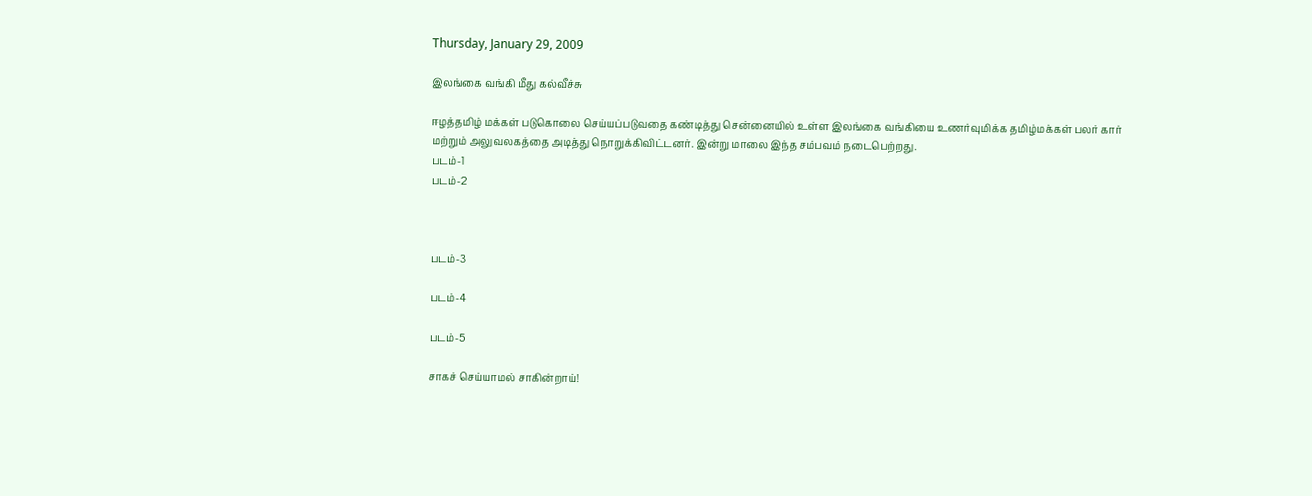Thursday, January 29, 2009

இலங்கை வங்கி மீது கல்வீச்சு

ஈழத்தமிழ் மக்கள் படுகொலை செய்யப்படுவதை கண்டித்து சென்னையில் உள்ள இலங்கை வங்கியை உணர்வுமிக்க தமிழ்மக்கள் பலர் கார் மற்றும் அலுவலகத்தை அடித்து நொறுக்கிவிட்டனர். இன்று மாலை இந்த சம்பவம் நடைபெற்றது.
படம்-1
படம்-2



படம்-3

படம்-4

படம்-5

சாகச் செய்யாமல் சாகின்றாய்!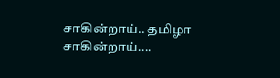சாகின்றாய்.. தமிழா சாகின்றாய்....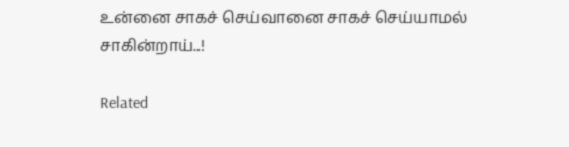உன்னை சாகச் செய்வானை சாகச் செய்யாமல்
சாகின்றாய்...!

Related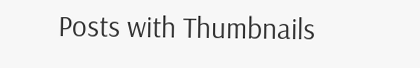Posts with Thumbnails